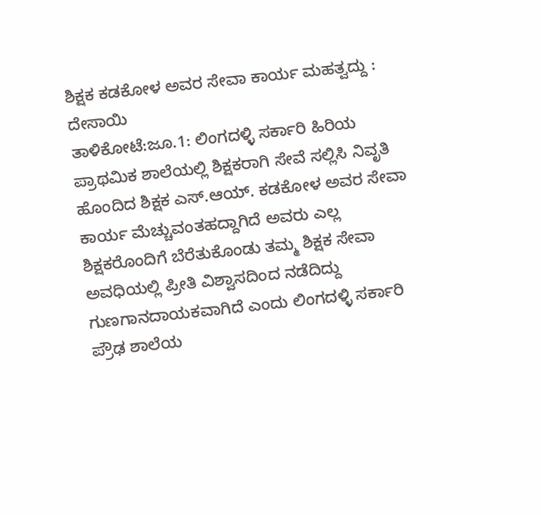ಶಿಕ್ಷಕ ಕಡಕೋಳ ಅವರ ಸೇವಾ ಕಾರ್ಯ ಮಹತ್ವದ್ದು : ದೇಸಾಯಿ
ತಾಳಿಕೋಟೆ:ಜೂ.1: ಲಿಂಗದಳ್ಳಿ ಸರ್ಕಾರಿ ಹಿರಿಯ ಪ್ರಾಥಮಿಕ ಶಾಲೆಯಲ್ಲಿ ಶಿಕ್ಷಕರಾಗಿ ಸೇವೆ ಸಲ್ಲಿಸಿ ನಿವೃತಿ ಹೊಂದಿದ ಶಿಕ್ಷಕ ಎಸ್.ಆಯ್. ಕಡಕೋಳ ಅವರ ಸೇವಾ ಕಾರ್ಯ ಮೆಚ್ಚುವಂತಹದ್ದಾಗಿದೆ ಅವರು ಎಲ್ಲ ಶಿಕ್ಷಕರೊಂದಿಗೆ ಬೆರೆತುಕೊಂಡು ತಮ್ಮ ಶಿಕ್ಷಕ ಸೇವಾ ಅವಧಿಯಲ್ಲಿ ಪ್ರೀತಿ ವಿಶ್ವಾಸದಿಂದ ನಡೆದಿದ್ದು ಗುಣಗಾನದಾಯಕವಾಗಿದೆ ಎಂದು ಲಿಂಗದಳ್ಳಿ ಸರ್ಕಾರಿ ಪ್ರೌಢ ಶಾಲೆಯ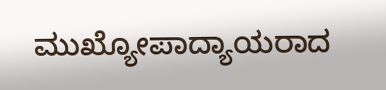ಮುಖ್ಯೋಪಾದ್ಯಾಯರಾದ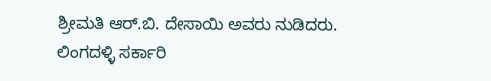ಶ್ರೀಮತಿ ಆರ್.ಬಿ. ದೇಸಾಯಿ ಅವರು ನುಡಿದರು.
ಲಿಂಗದಳ್ಳಿ ಸರ್ಕಾರಿ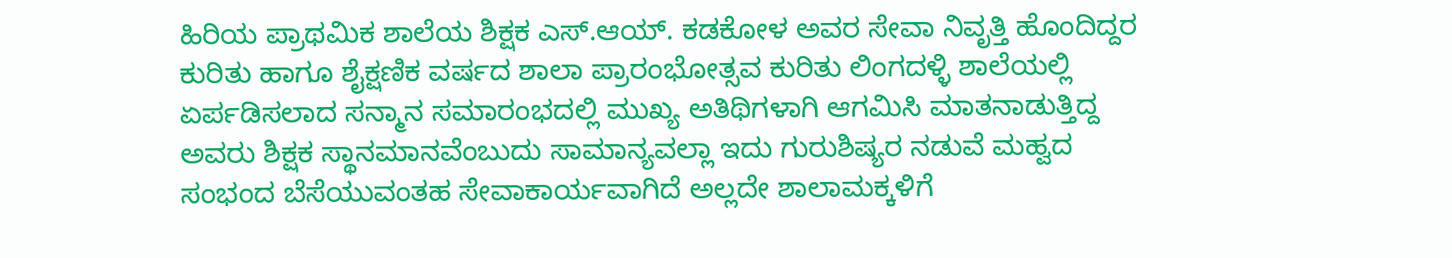ಹಿರಿಯ ಪ್ರಾಥಮಿಕ ಶಾಲೆಯ ಶಿಕ್ಷಕ ಎಸ್.ಆಯ್. ಕಡಕೋಳ ಅವರ ಸೇವಾ ನಿವೃತ್ತಿ ಹೊಂದಿದ್ದರ ಕುರಿತು ಹಾಗೂ ಶೈಕ್ಷಣಿಕ ವರ್ಷದ ಶಾಲಾ ಪ್ರಾರಂಭೋತ್ಸವ ಕುರಿತು ಲಿಂಗದಳ್ಳಿ ಶಾಲೆಯಲ್ಲಿ ಏರ್ಪಡಿಸಲಾದ ಸನ್ಮಾನ ಸಮಾರಂಭದಲ್ಲಿ ಮುಖ್ಯ ಅತಿಥಿಗಳಾಗಿ ಆಗಮಿಸಿ ಮಾತನಾಡುತ್ತಿದ್ದ ಅವರು ಶಿಕ್ಷಕ ಸ್ಥಾನಮಾನವೆಂಬುದು ಸಾಮಾನ್ಯವಲ್ಲಾ ಇದು ಗುರುಶಿಷ್ಯರ ನಡುವೆ ಮಹ್ವದ ಸಂಭಂದ ಬೆಸೆಯುವಂತಹ ಸೇವಾಕಾರ್ಯವಾಗಿದೆ ಅಲ್ಲದೇ ಶಾಲಾಮಕ್ಕಳಿಗೆ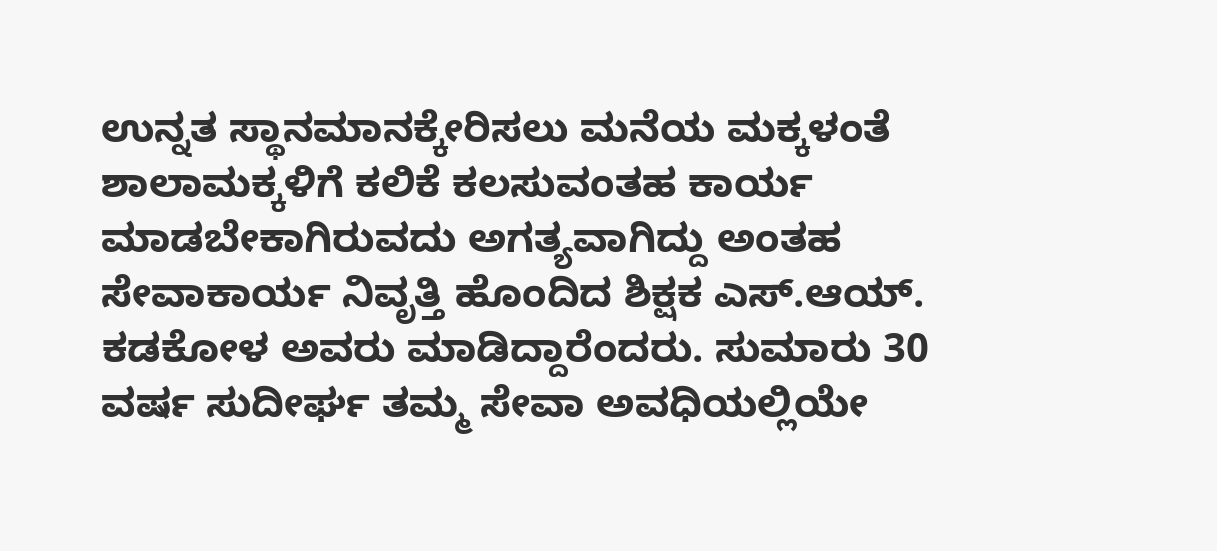ಉನ್ನತ ಸ್ಥಾನಮಾನಕ್ಕೇರಿಸಲು ಮನೆಯ ಮಕ್ಕಳಂತೆ ಶಾಲಾಮಕ್ಕಳಿಗೆ ಕಲಿಕೆ ಕಲಸುವಂತಹ ಕಾರ್ಯ ಮಾಡಬೇಕಾಗಿರುವದು ಅಗತ್ಯವಾಗಿದ್ದು ಅಂತಹ ಸೇವಾಕಾರ್ಯ ನಿವೃತ್ತಿ ಹೊಂದಿದ ಶಿಕ್ಷಕ ಎಸ್.ಆಯ್. ಕಡಕೋಳ ಅವರು ಮಾಡಿದ್ದಾರೆಂದರು. ಸುಮಾರು 30 ವರ್ಷ ಸುದೀರ್ಘ ತಮ್ಮ ಸೇವಾ ಅವಧಿಯಲ್ಲಿಯೇ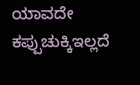ಯಾವದೇ ಕಪ್ಪುಚುಕ್ಕಿಇಲ್ಲದೆ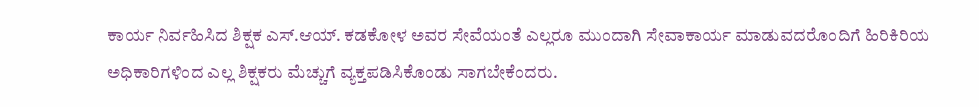ಕಾರ್ಯ ನಿರ್ವಹಿಸಿದ ಶಿಕ್ಷಕ ಎಸ್.ಆಯ್. ಕಡಕೋಳ ಅವರ ಸೇವೆಯಂತೆ ಎಲ್ಲರೂ ಮುಂದಾಗಿ ಸೇವಾಕಾರ್ಯ ಮಾಡುವದರೊಂದಿಗೆ ಹಿರಿಕಿರಿಯ ಅಧಿಕಾರಿಗಳಿಂದ ಎಲ್ಲ ಶಿಕ್ಷಕರು ಮೆಚ್ಚುಗೆ ವ್ಯಕ್ತಪಡಿಸಿಕೊಂಡು ಸಾಗಬೇಕೆಂದರು.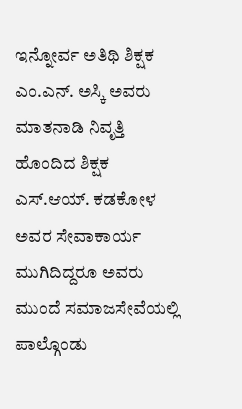ಇನ್ನೋರ್ವ ಅತಿಥಿ ಶಿಕ್ಷಕ ಎಂ.ಎನ್. ಅಸ್ಕಿ ಅವರು ಮಾತನಾಡಿ ನಿವೃತ್ತಿ ಹೊಂದಿದ ಶಿಕ್ಷಕ ಎಸ್.ಆಯ್. ಕಡಕೋಳ ಅವರ ಸೇವಾಕಾರ್ಯ ಮುಗಿದಿದ್ದರೂ ಅವರು ಮುಂದೆ ಸಮಾಜಸೇವೆಯಲ್ಲಿ ಪಾಲ್ಗೊಂಡು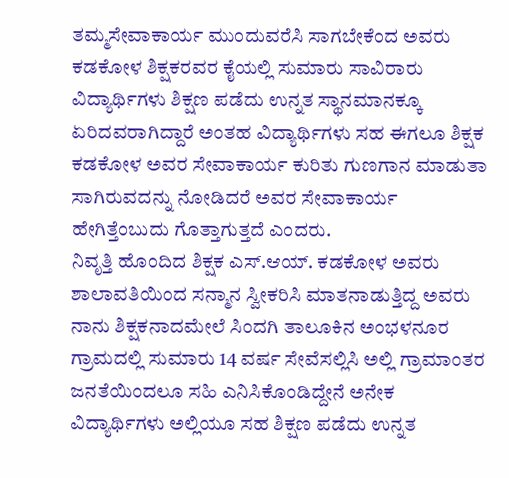ತಮ್ಮಸೇವಾಕಾರ್ಯ ಮುಂದುವರೆಸಿ ಸಾಗಬೇಕೆಂದ ಅವರು ಕಡಕೋಳ ಶಿಕ್ಷಕರವರ ಕೈಯಲ್ಲಿ ಸುಮಾರು ಸಾವಿರಾರು ವಿದ್ಯಾರ್ಥಿಗಳು ಶಿಕ್ಷಣ ಪಡೆದು ಉನ್ನತ ಸ್ಥಾನಮಾನಕ್ಕೂ ಏರಿದವರಾಗಿದ್ದಾರೆ ಅಂತಹ ವಿದ್ಯಾರ್ಥಿಗಳು ಸಹ ಈಗಲೂ ಶಿಕ್ಷಕ ಕಡಕೋಳ ಅವರ ಸೇವಾಕಾರ್ಯ ಕುರಿತು ಗುಣಗಾನ ಮಾಡುತಾ ಸಾಗಿರುವದನ್ನು ನೋಡಿದರೆ ಅವರ ಸೇವಾಕಾರ್ಯ ಹೇಗಿತ್ತೆಂಬುದು ಗೊತ್ತಾಗುತ್ತದೆ ಎಂದರು.
ನಿವೃತ್ತಿ ಹೊಂದಿದ ಶಿಕ್ಷಕ ಎಸ್.ಆಯ್. ಕಡಕೋಳ ಅವರು ಶಾಲಾವತಿಯಿಂದ ಸನ್ಮಾನ ಸ್ವೀಕರಿಸಿ ಮಾತನಾಡುತ್ತಿದ್ದ ಅವರು ನಾನು ಶಿಕ್ಷಕನಾದಮೇಲೆ ಸಿಂದಗಿ ತಾಲೂಕಿನ ಅಂಭಳನೂರ ಗ್ರಾಮದಲ್ಲಿ ಸುಮಾರು 14 ವರ್ಷ ಸೇವೆಸಲ್ಲಿಸಿ ಅಲ್ಲಿ ಗ್ರಾಮಾಂತರ ಜನತೆಯಿಂದಲೂ ಸಹಿ ಎನಿಸಿಕೊಂಡಿದ್ದೇನೆ ಅನೇಕ ವಿದ್ಯಾರ್ಥಿಗಳು ಅಲ್ಲಿಯೂ ಸಹ ಶಿಕ್ಷಣ ಪಡೆದು ಉನ್ನತ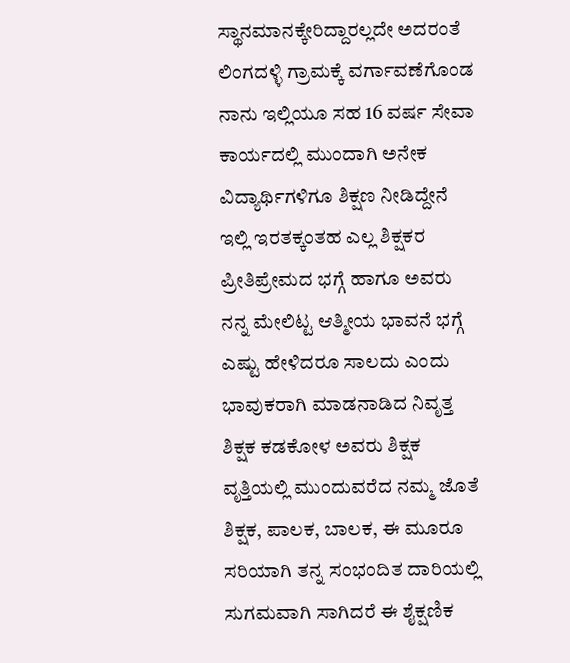ಸ್ಥಾನಮಾನಕ್ಕೇರಿದ್ದಾರಲ್ಲದೇ ಅದರಂತೆ ಲಿಂಗದಳ್ಳಿ ಗ್ರಾಮಕ್ಕೆ ವರ್ಗಾವಣೆಗೊಂಡ ನಾನು ಇಲ್ಲಿಯೂ ಸಹ 16 ವರ್ಷ ಸೇವಾ ಕಾರ್ಯದಲ್ಲಿ ಮುಂದಾಗಿ ಅನೇಕ ವಿದ್ಯಾರ್ಥಿಗಳಿಗೂ ಶಿಕ್ಷಣ ನೀಡಿದ್ದೇನೆ ಇಲ್ಲಿ ಇರತಕ್ಕಂತಹ ಎಲ್ಲ ಶಿಕ್ಷಕರ ಪ್ರೀತಿಪ್ರೇಮದ ಭಗ್ಗೆ ಹಾಗೂ ಅವರು ನನ್ನ ಮೇಲಿಟ್ಟ ಆತ್ಮೀಯ ಭಾವನೆ ಭಗ್ಗೆ ಎಷ್ಟು ಹೇಳಿದರೂ ಸಾಲದು ಎಂದು ಭಾವುಕರಾಗಿ ಮಾಡನಾಡಿದ ನಿವೃತ್ತ ಶಿಕ್ಷಕ ಕಡಕೋಳ ಅವರು ಶಿಕ್ಷಕ ವೃತ್ತಿಯಲ್ಲಿ ಮುಂದುವರೆದ ನಮ್ಮ ಜೊತೆ ಶಿಕ್ಷಕ, ಪಾಲಕ, ಬಾಲಕ, ಈ ಮೂರೂ ಸರಿಯಾಗಿ ತನ್ನ ಸಂಭಂದಿತ ದಾರಿಯಲ್ಲಿ ಸುಗಮವಾಗಿ ಸಾಗಿದರೆ ಈ ಶೈಕ್ಷಣಿಕ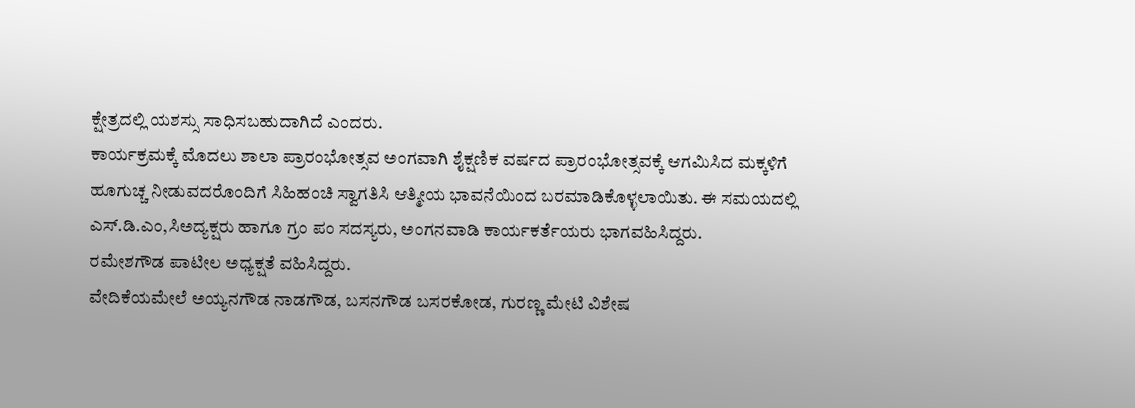ಕ್ಷೇತ್ರದಲ್ಲಿ ಯಶಸ್ಸು ಸಾಧಿಸಬಹುದಾಗಿದೆ ಎಂದರು.
ಕಾರ್ಯಕ್ರಮಕ್ಕೆ ಮೊದಲು ಶಾಲಾ ಪ್ರಾರಂಭೋತ್ಸವ ಅಂಗವಾಗಿ ಶೈಕ್ಷಣಿಕ ವರ್ಷದ ಪ್ರಾರಂಭೋತ್ಸವಕ್ಕೆ ಆಗಮಿಸಿದ ಮಕ್ಕಳಿಗೆ ಹೂಗುಚ್ಚ ನೀಡುವದರೊಂದಿಗೆ ಸಿಹಿಹಂಚಿ ಸ್ವಾಗತಿಸಿ ಆತ್ಮೀಯ ಭಾವನೆಯಿಂದ ಬರಮಾಡಿಕೊಳ್ಳಲಾಯಿತು. ಈ ಸಮಯದಲ್ಲಿ ಎಸ್.ಡಿ.ಎಂ,ಸಿಅದ್ಯಕ್ಷರು ಹಾಗೂ ಗ್ರಂ ಪಂ ಸದಸ್ಯರು, ಅಂಗನವಾಡಿ ಕಾರ್ಯಕರ್ತೆಯರು ಭಾಗವಹಿಸಿದ್ದರು.
ರಮೇಶಗೌಡ ಪಾಟೀಲ ಅಧ್ಯಕ್ಷತೆ ವಹಿಸಿದ್ದರು.
ವೇದಿಕೆಯಮೇಲೆ ಅಯ್ಯನಗೌಡ ನಾಡಗೌಡ, ಬಸನಗೌಡ ಬಸರಕೋಡ, ಗುರಣ್ಣ ಮೇಟಿ ವಿಶೇಷ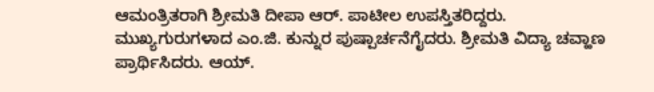ಆಮಂತ್ರಿತರಾಗಿ ಶ್ರೀಮತಿ ದೀಪಾ ಆರ್. ಪಾಟೀಲ ಉಪಸ್ತಿತರಿದ್ದರು.
ಮುಖ್ಯಗುರುಗಳಾದ ಎಂ.ಜಿ. ಕುನ್ನುರ ಪುಷ್ಪಾರ್ಚನೆಗೈದರು. ಶ್ರೀಮತಿ ವಿದ್ಯಾ ಚವ್ಹಾಣ ಪ್ರಾರ್ಥಿಸಿದರು. ಆಯ್.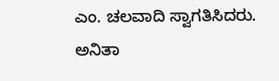ಎಂ. ಚಲವಾದಿ ಸ್ವಾಗತಿಸಿದರು. ಅನಿತಾ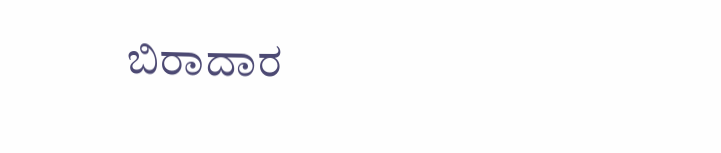ಬಿರಾದಾರ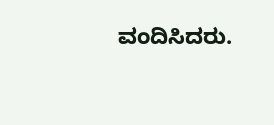ವಂದಿಸಿದರು.